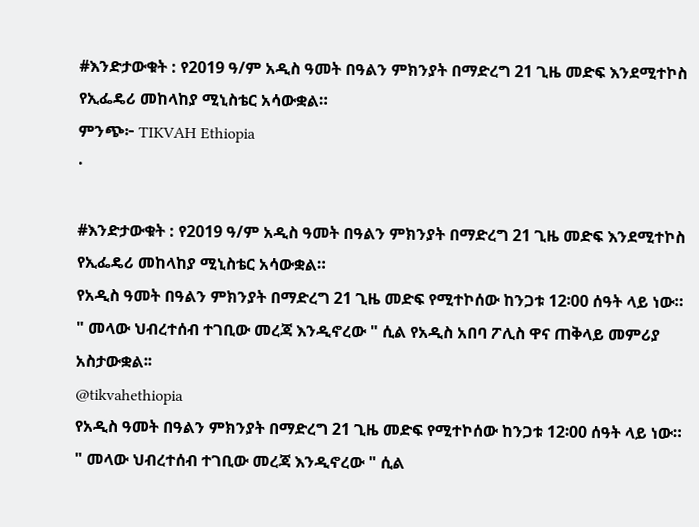#እንድታውቁት : የ2019 ዓ/ም አዲስ ዓመት በዓልን ምክንያት በማድረግ 21 ጊዜ መድፍ እንደሚተኮስ የኢፌዴሪ መከላከያ ሚኒስቴር አሳውቋል።
ምንጭ፦ TIKVAH Ethiopia
·

#እንድታውቁት : የ2019 ዓ/ም አዲስ ዓመት በዓልን ምክንያት በማድረግ 21 ጊዜ መድፍ እንደሚተኮስ የኢፌዴሪ መከላከያ ሚኒስቴር አሳውቋል።
የአዲስ ዓመት በዓልን ምክንያት በማድረግ 21 ጊዜ መድፍ የሚተኮሰው ከንጋቱ 12፡00 ሰዓት ላይ ነው።
" መላው ህብረተሰብ ተገቢው መረጃ እንዲኖረው " ሲል የአዲስ አበባ ፖሊስ ዋና ጠቅላይ መምሪያ አስታውቋል፡፡
@tikvahethiopia
የአዲስ ዓመት በዓልን ምክንያት በማድረግ 21 ጊዜ መድፍ የሚተኮሰው ከንጋቱ 12፡00 ሰዓት ላይ ነው።
" መላው ህብረተሰብ ተገቢው መረጃ እንዲኖረው " ሲል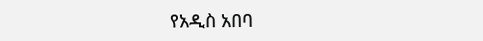የአዲስ አበባ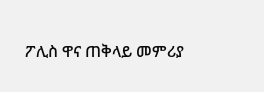ፖሊስ ዋና ጠቅላይ መምሪያ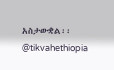አስታውቋል፡፡
@tikvahethiopia